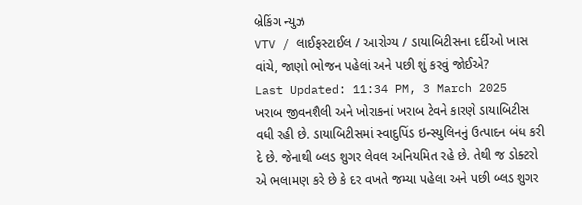બ્રેકિંગ ન્યુઝ
VTV / લાઈફસ્ટાઈલ / આરોગ્ય / ડાયાબિટીસના દર્દીઓ ખાસ વાંચે, જાણો ભોજન પહેલાં અને પછી શું કરવું જોઈએ?
Last Updated: 11:34 PM, 3 March 2025
ખરાબ જીવનશૈલી અને ખોરાકનાં ખરાબ ટેવને કારણે ડાયાબિટીસ વધી રહી છે. ડાયાબિટીસમાં સ્વાદુપિંડ ઇન્સ્યુલિનનું ઉત્પાદન બંધ કરી દે છે. જેનાથી બ્લડ શુગર લેવલ અનિયમિત રહે છે. તેથી જ ડોક્ટરો એ ભલામણ કરે છે કે દર વખતે જમ્યા પહેલા અને પછી બ્લડ શુગર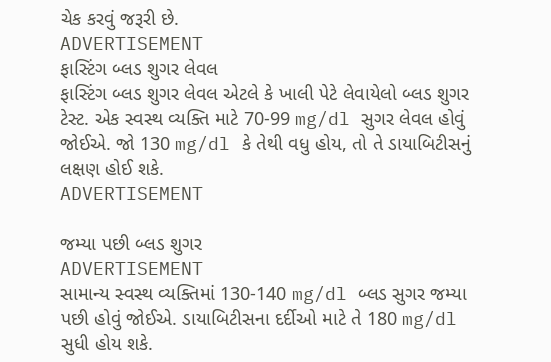ચેક કરવું જરૂરી છે.
ADVERTISEMENT
ફાસ્ટિંગ બ્લડ શુગર લેવલ
ફાસ્ટિંગ બ્લડ શુગર લેવલ એટલે કે ખાલી પેટે લેવાયેલો બ્લડ શુગર ટેસ્ટ. એક સ્વસ્થ વ્યક્તિ માટે 70-99 mg/dl સુગર લેવલ હોવું જોઈએ. જો 130 mg/dl કે તેથી વધુ હોય, તો તે ડાયાબિટીસનું લક્ષણ હોઈ શકે.
ADVERTISEMENT

જમ્યા પછી બ્લડ શુગર
ADVERTISEMENT
સામાન્ય સ્વસ્થ વ્યક્તિમાં 130-140 mg/dl બ્લડ સુગર જમ્યા પછી હોવું જોઈએ. ડાયાબિટીસના દર્દીઓ માટે તે 180 mg/dl સુધી હોય શકે.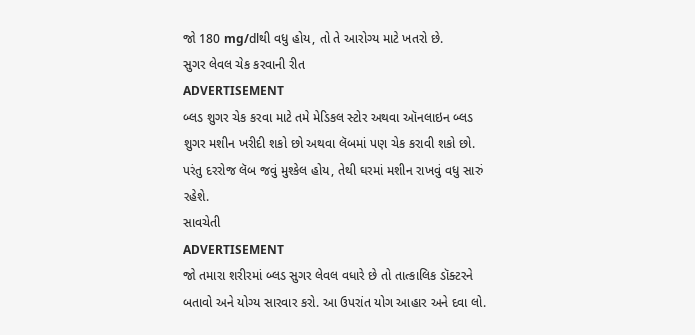જો 180 mg/dlથી વધુ હોય, તો તે આરોગ્ય માટે ખતરો છે.
સુગર લેવલ ચેક કરવાની રીત
ADVERTISEMENT
બ્લડ શુગર ચેક કરવા માટે તમે મેડિકલ સ્ટોર અથવા ઑનલાઇન બ્લડ શુગર મશીન ખરીદી શકો છો અથવા લૅબમાં પણ ચેક કરાવી શકો છો. પરંતુ દરરોજ લૅબ જવું મુશ્કેલ હોય, તેથી ઘરમાં મશીન રાખવું વધુ સારું રહેશે.
સાવચેતી
ADVERTISEMENT
જો તમારા શરીરમાં બ્લડ સુગર લેવલ વધારે છે તો તાત્કાલિક ડૉક્ટરને બતાવો અને યોગ્ય સારવાર કરો. આ ઉપરાંત યોગ આહાર અને દવા લો.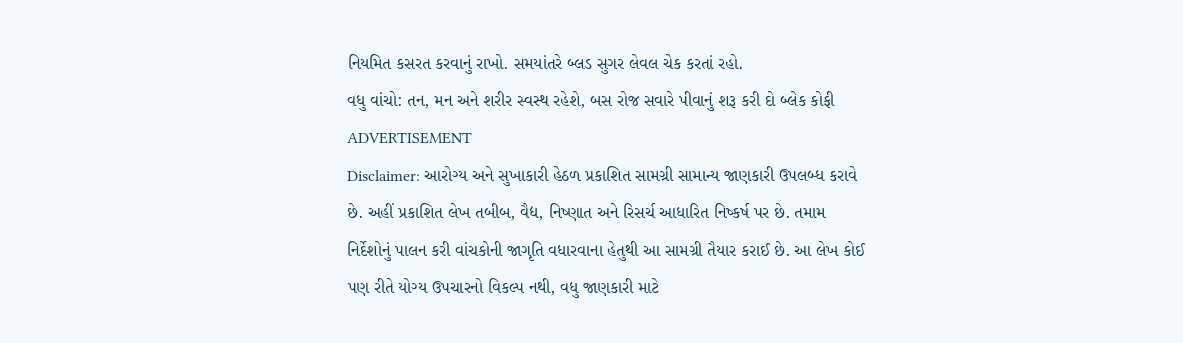નિયમિત કસરત કરવાનું રાખો. સમયાંતરે બ્લડ સુગર લેવલ ચેક કરતાં રહો.
વધુ વાંચો: તન, મન અને શરીર સ્વસ્થ રહેશે, બસ રોજ સવારે પીવાનું શરૂ કરી દો બ્લેક કોફી
ADVERTISEMENT
Disclaimer: આરોગ્ય અને સુખાકારી હેઠળ પ્રકાશિત સામગ્રી સામાન્ય જાણકારી ઉપલબ્ધ કરાવે છે. અહીં પ્રકાશિત લેખ તબીબ, વૈદ્ય, નિષ્ણાત અને રિસર્ચ આધારિત નિષ્કર્ષ પર છે. તમામ નિર્દેશોનું પાલન કરી વાંચકોની જાગૃતિ વધારવાના હેતુથી આ સામગ્રી તૈયાર કરાઈ છે. આ લેખ કોઈ પણ રીતે યોગ્ય ઉપચારનો વિકલ્પ નથી, વધુ જાણકારી માટે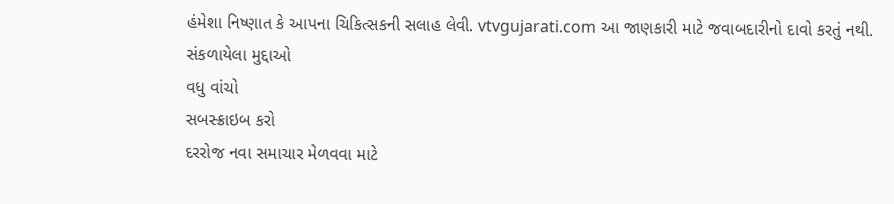હંમેશા નિષ્ણાત કે આપના ચિકિત્સકની સલાહ લેવી. vtvgujarati.com આ જાણકારી માટે જવાબદારીનો દાવો કરતું નથી.
સંકળાયેલા મુદ્દાઓ
વધુ વાંચો
સબસ્ક્રાઇબ કરો
દરરોજ નવા સમાચાર મેળવવા માટે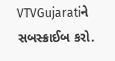VTVGujaratiને સબસ્ક્રાઈબ કરો.